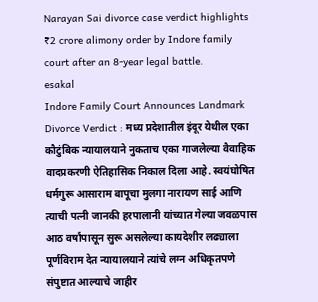Narayan Sai divorce case verdict highlights ₹2 crore alimony order by Indore family court after an 8-year legal battle.
esakal
Indore Family Court Announces Landmark Divorce Verdict : मध्य प्रदेशातील इंदूर येथील एका कौटुंबिक न्यायालयाने नुकताच एका गाजलेल्या वैवाहिक वादप्रकरणी ऐतिहासिक निकाल दिला आहे. स्वयंघोषित धर्मगुरू आसाराम बापूचा मुलगा नारायण साई आणि त्याची पत्नी जानकी हरपालानी यांच्यात गेल्या जवळपास आठ वर्षांपासून सुरू असलेल्या कायदेशीर लढ्याला पूर्णविराम देत न्यायालयाने त्यांचे लग्न अधिकृतपणे संपुष्टात आल्याचे जाहीर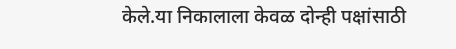केले.या निकालाला केवळ दोन्ही पक्षांसाठी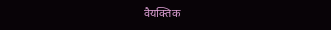वैयक्तिक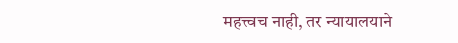महत्त्वच नाही, तर न्यायालयाने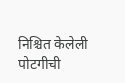निश्चित केलेली पोटगीची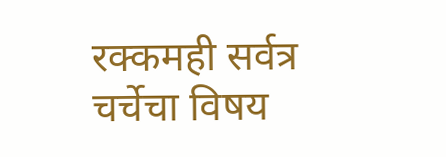रक्कमही सर्वत्र चर्चेचा विषय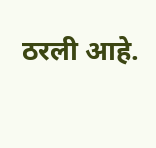ठरली आहे.